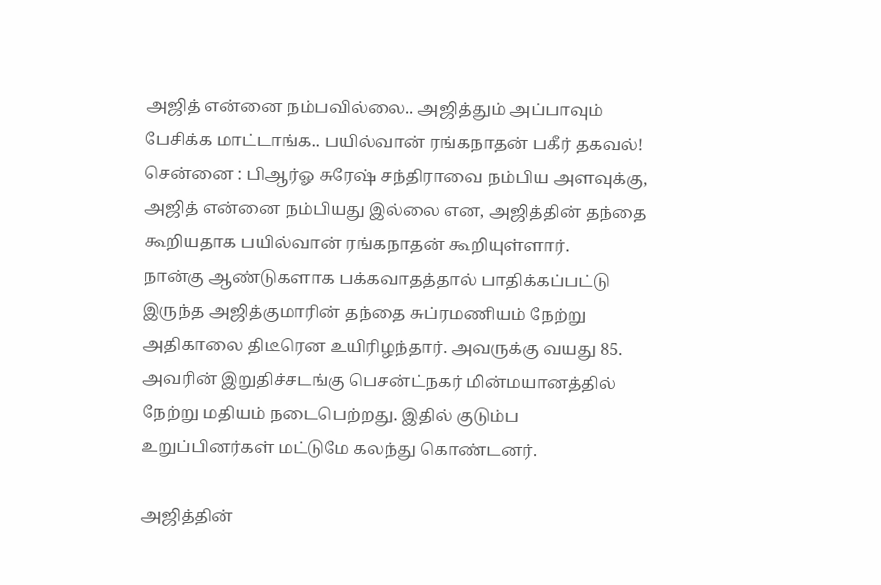அஜித் என்னை நம்பவில்லை.. அஜித்தும் அப்பாவும் பேசிக்க மாட்டாங்க.. பயில்வான் ரங்கநாதன் பகீர் தகவல்!
சென்னை : பிஆர்ஓ சுரேஷ் சந்திராவை நம்பிய அளவுக்கு, அஜித் என்னை நம்பியது இல்லை என, அஜித்தின் தந்தை கூறியதாக பயில்வான் ரங்கநாதன் கூறியுள்ளார்.
நான்கு ஆண்டுகளாக பக்கவாதத்தால் பாதிக்கப்பட்டு இருந்த அஜித்குமாரின் தந்தை சுப்ரமணியம் நேற்று அதிகாலை திடீரென உயிரிழந்தார். அவருக்கு வயது 85.
அவரின் இறுதிச்சடங்கு பெசன்ட்நகர் மின்மயானத்தில் நேற்று மதியம் நடைபெற்றது. இதில் குடும்ப உறுப்பினர்கள் மட்டுமே கலந்து கொண்டனர்.

அஜித்தின்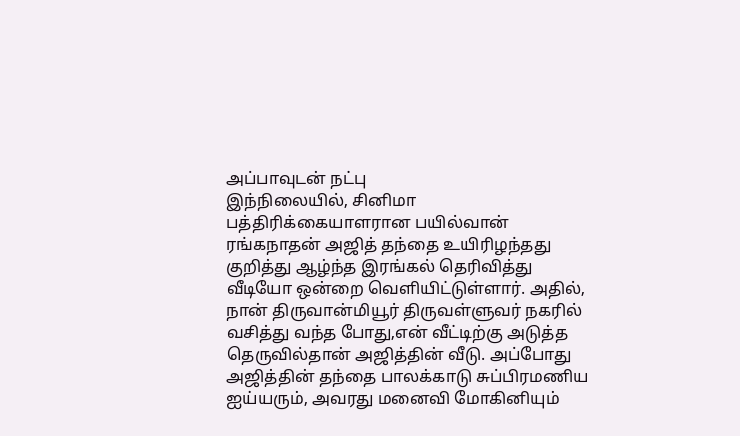அப்பாவுடன் நட்பு
இந்நிலையில், சினிமா பத்திரிக்கையாளரான பயில்வான் ரங்கநாதன் அஜித் தந்தை உயிரிழந்தது குறித்து ஆழ்ந்த இரங்கல் தெரிவித்து வீடியோ ஒன்றை வெளியிட்டுள்ளார். அதில், நான் திருவான்மியூர் திருவள்ளுவர் நகரில் வசித்து வந்த போது,என் வீட்டிற்கு அடுத்த தெருவில்தான் அஜித்தின் வீடு. அப்போது அஜித்தின் தந்தை பாலக்காடு சுப்பிரமணிய ஐய்யரும், அவரது மனைவி மோகினியும்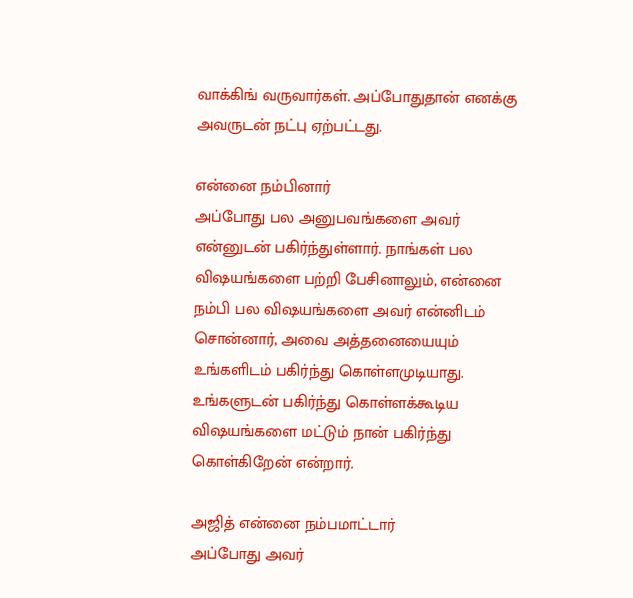வாக்கிங் வருவார்கள். அப்போதுதான் எனக்கு அவருடன் நட்பு ஏற்பட்டது.

என்னை நம்பினார்
அப்போது பல அனுபவங்களை அவர் என்னுடன் பகிர்ந்துள்ளார். நாங்கள் பல விஷயங்களை பற்றி பேசினாலும், என்னை நம்பி பல விஷயங்களை அவர் என்னிடம் சொன்னார், அவை அத்தனையையும் உங்களிடம் பகிர்ந்து கொள்ளமுடியாது. உங்களுடன் பகிர்ந்து கொள்ளக்கூடிய விஷயங்களை மட்டும் நான் பகிர்ந்து கொள்கிறேன் என்றார்.

அஜித் என்னை நம்பமாட்டார்
அப்போது அவர்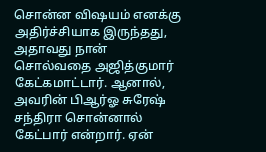சொன்ன விஷயம் எனக்கு அதிர்ச்சியாக இருந்தது, அதாவது நான் சொல்வதை அஜித்குமார் கேட்கமாட்டார். ஆனால், அவரின் பிஆர்ஓ சுரேஷ் சந்திரா சொன்னால் கேட்பார் என்றார். ஏன்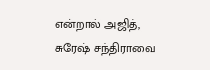என்றால் அஜித், சுரேஷ் சந்திராவை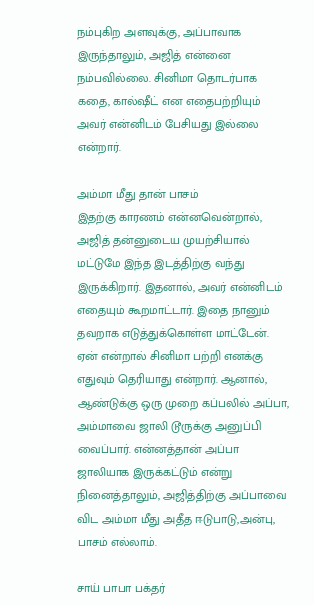நம்புகிற அளவுக்கு, அப்பாவாக இருந்தாலும், அஜித் என்னை நம்பவில்லை. சினிமா தொடர்பாக கதை, கால்ஷீட் என எதைபற்றியும் அவர் என்னிடம் பேசியது இல்லை என்றார்.

அம்மா மீது தான் பாசம்
இதற்கு காரணம் என்னவென்றால், அஜித் தன்னுடைய முயற்சியால் மட்டுமே இந்த இடத்திற்கு வந்து இருக்கிறார். இதனால், அவர் என்னிடம் எதையும் கூறமாட்டார். இதை நானும் தவறாக எடுத்துக்கொள்ள மாட்டேன். ஏன் என்றால் சினிமா பற்றி எனக்கு எதுவும் தெரியாது என்றார். ஆனால், ஆண்டுக்கு ஒரு முறை கப்பலில் அப்பா, அம்மாவை ஜாலி டூருக்கு அனுப்பி வைப்பார். என்னத்தான் அப்பா ஜாலியாக இருக்கட்டும் என்று நினைத்தாலும், அஜித்திற்கு அப்பாவை விட அம்மா மீது அதீத ஈடுபாடு,அன்பு, பாசம் எல்லாம்.

சாய் பாபா பக்தர்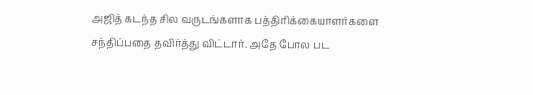அஜித் கடந்த சில வருடங்களாக பத்திரிக்கையாளர்களை சந்திப்பதை தவிர்த்து விட்டார். அதே போல பட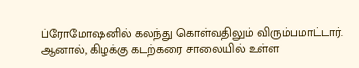ப்ரோமோஷனில் கலந்து கொள்வதிலும் விரும்பமாட்டார். ஆனால், கிழக்கு கடற்கரை சாலையில் உள்ள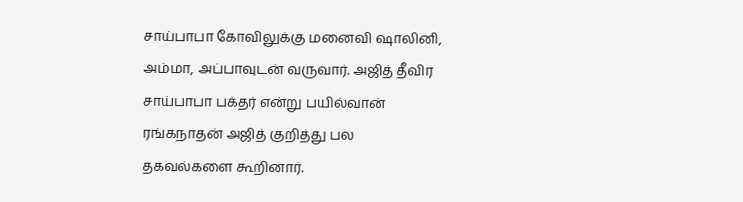சாய்பாபா கோவிலுக்கு மனைவி ஷாலினி, அம்மா, அப்பாவுடன் வருவார். அஜித் தீவிர சாய்பாபா பக்தர் என்று பயில்வான் ரங்கநாதன் அஜித் குறித்து பல தகவல்களை கூறினார்.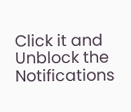Click it and Unblock the Notifications